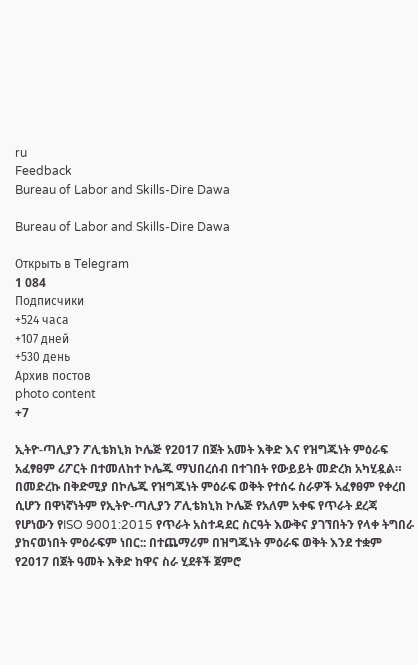ru
Feedback
Bureau of Labor and Skills-Dire Dawa

Bureau of Labor and Skills-Dire Dawa

Открыть в Telegram
1 084
Подписчики
+524 часа
+107 дней
+530 день
Архив постов
photo content
+7

ኢትዮ-ጣሊያን ፖሊቴክኒክ ኮሌጅ የ2017 በጀት አመት እቅድ እና የዝግጁነት ምዕራፍ አፈፃፀም ሪፖርት በተመለከተ ኮሌጁ ማህበረሰብ በተገበት የውይይት መድረክ አካሂዷል። በመድረኩ በቅድሚያ በኮሌጁ የዝግጁነት ምዕራፍ ወቅት የተሰሩ ስራዎች አፈፃፀም የቀረበ ሲሆን በዋነኛነትም የኢትዮ-ጣሊያን ፖሊቴክኒክ ኮሌጅ የአለም አቀፍ የጥራት ደረጃ የሆነውን የISO 9001:2015 የጥራት አስተዳደር ስርዓት እውቅና ያገኘበትን የላቀ ትግበራ ያከናወነበት ምዕራፍም ነበር:: በተጨማሪም በዝግጁነት ምዕራፍ ወቅት እንደ ተቋም የ2017 በጀት ዓመት እቅድ ከዋና ስራ ሂደቶች ጀምሮ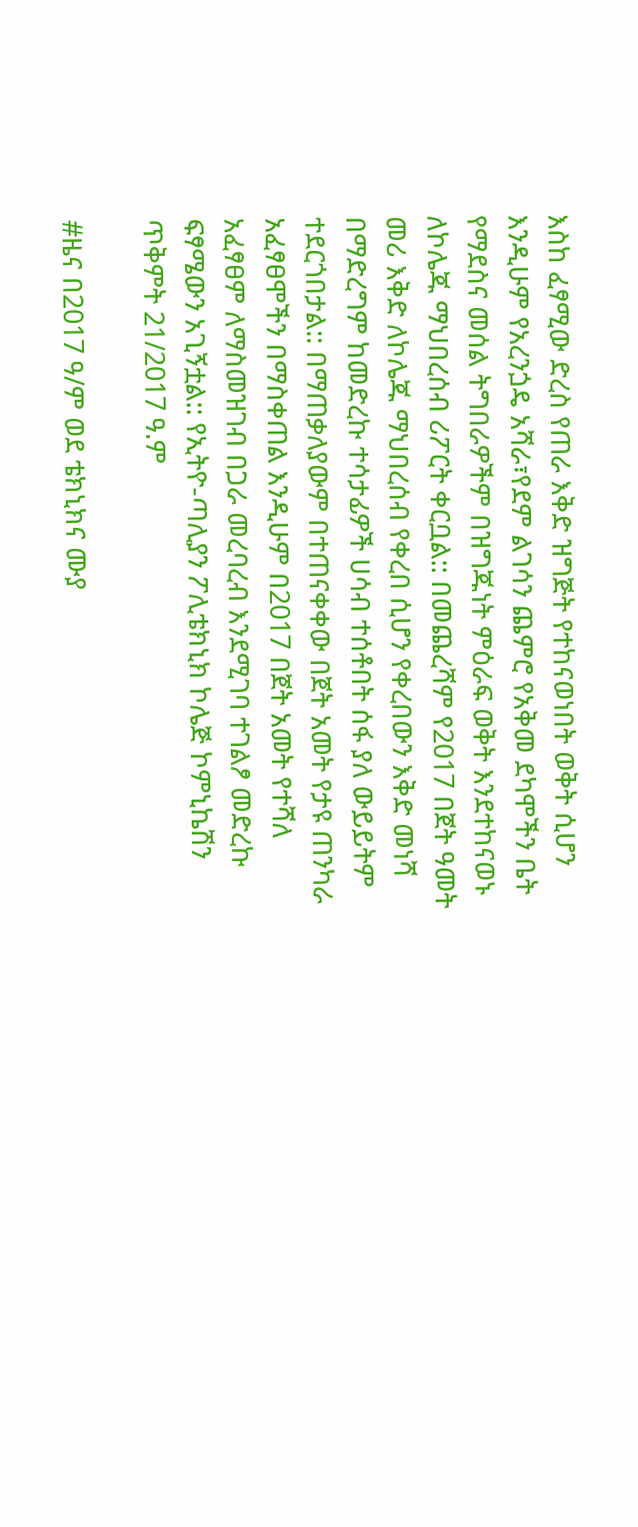እስከ ፈፃሚው ድረስ የጠራ እቅድ ዝግጅት የተከናወነበት ወቅት ሲሆን እንዲሁም የአረንጏዴ አሻራ፣የደም ልገሳን ጨምሮ የአቅመ ደካሞችን ቤት የማደስና መሰል ትግበራዎችም በዝግጁነት ምዕራፍ ወቅት እንደተከናወኑ ለኮሌጁ ማህበረሰብ ሪፖርት ቀርቧል:: በመጨረሻም የ2017 በጀት ዓመት መሪ እቅድ ለኮሌጁ ማህበረሰብ የቀረበ ሲሆን የቀረበውን እቅድ መነሻ በማድረግም ከመድረኩ ተሳታፊዎች ሀሳብ ተሰቶበት ሰፋ ያለ ውይይትም ተደርጎበታል:: በማጠቃለያውም በተጠናቀቀው በጀት አመት የታዩ ጠንካራ አፈፃፀሞችን በማስቀጠል እንዲሁም በ2017 በጀት አመት የተሻለ አፈፃፀም ለማስመዝገብ በጋራ መረባረብ እንደሚገባ ተገልፆ መድረኩ ፍፃሜውን አጊኝቷል:: የኢትዮ-ጣሊያን ፖሊቴክኒክ ኮሌጅ ኮምኒኬሽን ጥቅምት 21/2017 ዓ.ም

#ዜና በ2017 ዓ/ም ወደ ቴክኒክና ሙያ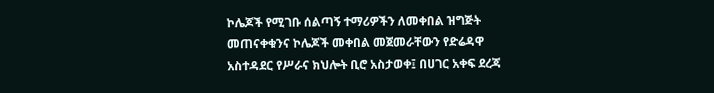ኮሌጆች የሚገቡ ሰልጣኝ ተማሪዎችን ለመቀበል ዝግጅት መጠናቀቁንና ኮሌጆች መቀበል መጀመራቸውን የድሬዳዋ አስተዳደር የሥራና ክህሎት ቢሮ አስታወቀ፤ በሀገር አቀፍ ደረጃ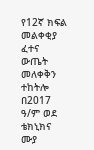የ12ኛ ክፍል መልቀቂያ ፈተና ውጤት መለቀቅን ተከትሎ በ2017 ዓ/ም ወደ ቴክኒክና ሙያ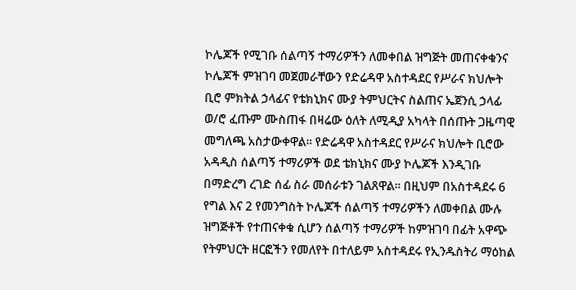ኮሌጆች የሚገቡ ሰልጣኝ ተማሪዎችን ለመቀበል ዝግጅት መጠናቀቁንና ኮሌጆች ምዝገባ መጀመራቸውን የድሬዳዋ አስተዳደር የሥራና ክህሎት ቢሮ ምክትል ኃላፊና የቴክኒክና ሙያ ትምህርትና ስልጠና ኤጀንሲ ኃላፊ ወ/ሮ ፈጡም ሙስጠፋ በዛሬው ዕለት ለሚዲያ አካላት በሰጡት ጋዜጣዊ መግለጫ አስታውቀዋል፡፡ የድሬዳዋ አስተዳደር የሥራና ክህሎት ቢሮው አዳዲስ ሰልጣኝ ተማሪዎች ወደ ቴክኒክና ሙያ ኮሌጆች እንዲገቡ በማድረግ ረገድ ሰፊ ስራ መሰራቱን ገልጸዋል፡፡ በዚህም በአስተዳደሩ 6 የግል እና 2 የመንግስት ኮሌጆች ሰልጣኝ ተማሪዎችን ለመቀበል ሙሉ ዝግጅቶች የተጠናቀቁ ሲሆን ሰልጣኝ ተማሪዎች ከምዝገባ በፊት አዋጭ የትምህርት ዘርፎችን የመለየት በተለይም አስተዳደሩ የኢንዱስትሪ ማዕከል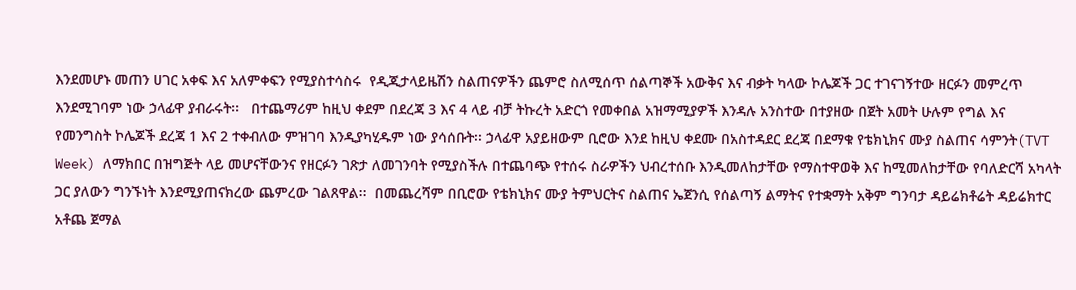እንደመሆኑ መጠን ሀገር አቀፍ እና አለምቀፍን የሚያስተሳስሩ  የዲጂታላይዜሽን ስልጠናዎችን ጨምሮ ስለሚሰጥ ሰልጣኞች አውቅና እና ብቃት ካላው ኮሌጆች ጋር ተገናገኝተው ዘርፉን መምረጥ እንደሚገባም ነው ኃላፊዋ ያብራሩት፡፡   በተጨማሪም ከዚህ ቀደም በደረጃ 3 እና 4 ላይ ብቻ ትኩረት አድርጎ የመቀበል አዝማሚያዎች እንዳሉ አንስተው በተያዘው በጀት አመት ሁሉም የግል እና የመንግስት ኮሌጆች ደረጃ 1 እና 2 ተቀብለው ምዝገባ እንዲያካሂዱም ነው ያሳሰቡት፡፡ ኃላፊዋ አያይዘውም ቢሮው እንደ ከዚህ ቀደሙ በአስተዳደር ደረጃ በደማቁ የቴክኒክና ሙያ ስልጠና ሳምንት(TVT Week) ለማክበር በዝግጅት ላይ መሆናቸውንና የዘርፉን ገጽታ ለመገንባት የሚያስችሉ በተጨባጭ የተሰሩ ስራዎችን ህብረተሰቡ እንዲመለከታቸው የማስተዋወቅ እና ከሚመለከታቸው የባለድርሻ አካላት ጋር ያለውን ግንኙነት እንደሚያጠናክረው ጨምረው ገልጸዋል፡፡  በመጨረሻም በቢሮው የቴክኒክና ሙያ ትምህርትና ስልጠና ኤጀንሲ የሰልጣኝ ልማትና የተቋማት አቅም ግንባታ ዳይሬክቶሬት ዳይሬክተር አቶጨ ጀማል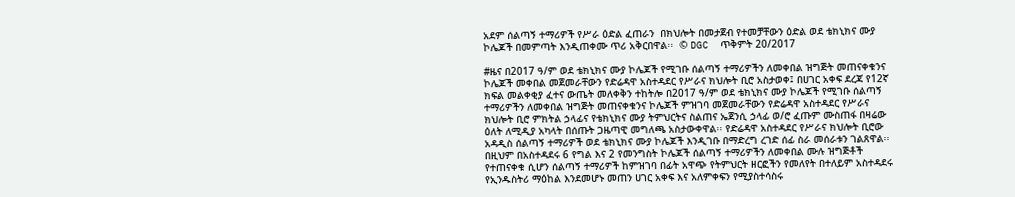አደም ሰልጣኝ ተማሪዎች የሥራ ዕድል ፈጠራን  በክህሎት በመታጀብ የተመቻቸውን ዕድል ወደ ቴክኒክና ሙያ ኮሌጆች በመምጣት እንዲጠቀሙ ጥሪ አቅርበዋል፡፡  © DGC  ጥቅምት 20/2017

#ዜና በ2017 ዓ/ም ወደ ቴክኒክና ሙያ ኮሌጆች የሚገቡ ሰልጣኝ ተማሪዎችን ለመቀበል ዝግጅት መጠናቀቁንና ኮሌጆች መቀበል መጀመራቸውን የድሬዳዋ አስተዳደር የሥራና ክህሎት ቢሮ አስታወቀ፤ በሀገር አቀፍ ደረጃ የ12ኛ ክፍል መልቀቂያ ፈተና ውጤት መለቀቅን ተከትሎ በ2017 ዓ/ም ወደ ቴክኒክና ሙያ ኮሌጆች የሚገቡ ሰልጣኝ ተማሪዎችን ለመቀበል ዝግጅት መጠናቀቁንና ኮሌጆች ምዝገባ መጀመራቸውን የድሬዳዋ አስተዳደር የሥራና ክህሎት ቢሮ ምክትል ኃላፊና የቴክኒክና ሙያ ትምህርትና ስልጠና ኤጀንሲ ኃላፊ ወ/ሮ ፈጡም ሙስጠፋ በዛሬው ዕለት ለሚዲያ አካላት በሰጡት ጋዜጣዊ መግለጫ አስታውቀዋል፡፡ የድሬዳዋ አስተዳደር የሥራና ክህሎት ቢሮው አዳዲስ ሰልጣኝ ተማሪዎች ወደ ቴክኒክና ሙያ ኮሌጆች እንዲገቡ በማድረግ ረገድ ሰፊ ስራ መሰራቱን ገልጸዋል፡፡ በዚህም በአስተዳደሩ 6 የግል እና 2 የመንግስት ኮሌጆች ሰልጣኝ ተማሪዎችን ለመቀበል ሙሉ ዝግጅቶች የተጠናቀቁ ሲሆን ሰልጣኝ ተማሪዎች ከምዝገባ በፊት አዋጭ የትምህርት ዘርፎችን የመለየት በተለይም አስተዳደሩ የኢንዱስትሪ ማዕከል እንደመሆኑ መጠን ሀገር አቀፍ እና አለምቀፍን የሚያስተሳስሩ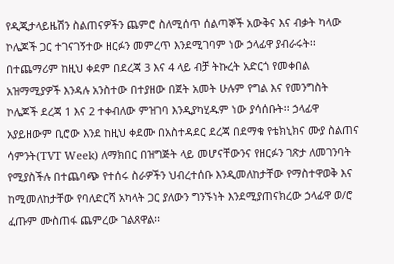የዲጂታላይዜሽን ስልጠናዎችን ጨምሮ ስለሚሰጥ ሰልጣኞች አውቅና እና ብቃት ካላው ኮሌጆች ጋር ተገናገኝተው ዘርፉን መምረጥ እንደሚገባም ነው ኃላፊዋ ያብራሩት፡፡   በተጨማሪም ከዚህ ቀደም በደረጃ 3 እና 4 ላይ ብቻ ትኩረት አድርጎ የመቀበል አዝማሚያዎች እንዳሉ አንስተው በተያዘው በጀት አመት ሁሉም የግል እና የመንግስት ኮሌጆች ደረጃ 1 እና 2 ተቀብለው ምዝገባ እንዲያካሂዱም ነው ያሳሰቡት፡፡ ኃላፊዋ አያይዘውም ቢሮው እንደ ከዚህ ቀደሙ በአስተዳደር ደረጃ በደማቁ የቴክኒክና ሙያ ስልጠና ሳምንት(TVT Week) ለማክበር በዝግጅት ላይ መሆናቸውንና የዘርፉን ገጽታ ለመገንባት የሚያስችሉ በተጨባጭ የተሰሩ ስራዎችን ህብረተሰቡ እንዲመለከታቸው የማስተዋወቅ እና ከሚመለከታቸው የባለድርሻ አካላት ጋር ያለውን ግንኙነት እንደሚያጠናክረው ኃላፊዋ ወ/ሮ ፈጡም ሙስጠፋ ጨምረው ገልጸዋል፡፡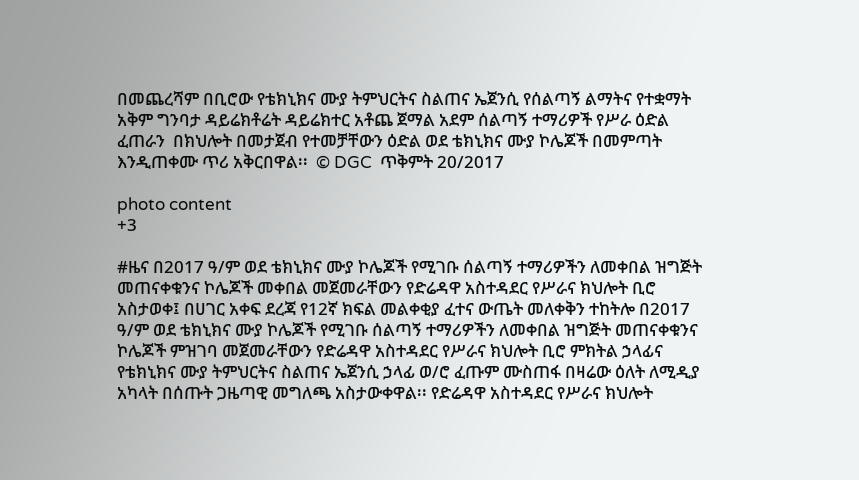በመጨረሻም በቢሮው የቴክኒክና ሙያ ትምህርትና ስልጠና ኤጀንሲ የሰልጣኝ ልማትና የተቋማት አቅም ግንባታ ዳይሬክቶሬት ዳይሬክተር አቶጨ ጀማል አደም ሰልጣኝ ተማሪዎች የሥራ ዕድል ፈጠራን  በክህሎት በመታጀብ የተመቻቸውን ዕድል ወደ ቴክኒክና ሙያ ኮሌጆች በመምጣት እንዲጠቀሙ ጥሪ አቅርበዋል፡፡  © DGC  ጥቅምት 20/2017

photo content
+3

#ዜና በ2017 ዓ/ም ወደ ቴክኒክና ሙያ ኮሌጆች የሚገቡ ሰልጣኝ ተማሪዎችን ለመቀበል ዝግጅት መጠናቀቁንና ኮሌጆች መቀበል መጀመራቸውን የድሬዳዋ አስተዳደር የሥራና ክህሎት ቢሮ አስታወቀ፤ በሀገር አቀፍ ደረጃ የ12ኛ ክፍል መልቀቂያ ፈተና ውጤት መለቀቅን ተከትሎ በ2017 ዓ/ም ወደ ቴክኒክና ሙያ ኮሌጆች የሚገቡ ሰልጣኝ ተማሪዎችን ለመቀበል ዝግጅት መጠናቀቁንና ኮሌጆች ምዝገባ መጀመራቸውን የድሬዳዋ አስተዳደር የሥራና ክህሎት ቢሮ ምክትል ኃላፊና የቴክኒክና ሙያ ትምህርትና ስልጠና ኤጀንሲ ኃላፊ ወ/ሮ ፈጡም ሙስጠፋ በዛሬው ዕለት ለሚዲያ አካላት በሰጡት ጋዜጣዊ መግለጫ አስታውቀዋል፡፡ የድሬዳዋ አስተዳደር የሥራና ክህሎት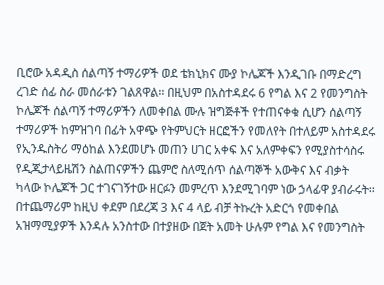ቢሮው አዳዲስ ሰልጣኝ ተማሪዎች ወደ ቴክኒክና ሙያ ኮሌጆች እንዲገቡ በማድረግ ረገድ ሰፊ ስራ መሰራቱን ገልጸዋል፡፡ በዚህም በአስተዳደሩ 6 የግል እና 2 የመንግስት ኮሌጆች ሰልጣኝ ተማሪዎችን ለመቀበል ሙሉ ዝግጅቶች የተጠናቀቁ ሲሆን ሰልጣኝ ተማሪዎች ከምዝገባ በፊት አዋጭ የትምህርት ዘርፎችን የመለየት በተለይም አስተዳደሩ የኢንዱስትሪ ማዕከል እንደመሆኑ መጠን ሀገር አቀፍ እና አለምቀፍን የሚያስተሳስሩ  የዲጂታላይዜሽን ስልጠናዎችን ጨምሮ ስለሚሰጥ ሰልጣኞች አውቅና እና ብቃት ካላው ኮሌጆች ጋር ተገናገኝተው ዘርፉን መምረጥ እንደሚገባም ነው ኃላፊዋ ያብራሩት፡፡   በተጨማሪም ከዚህ ቀደም በደረጃ 3 እና 4 ላይ ብቻ ትኩረት አድርጎ የመቀበል አዝማሚያዎች እንዳሉ አንስተው በተያዘው በጀት አመት ሁሉም የግል እና የመንግስት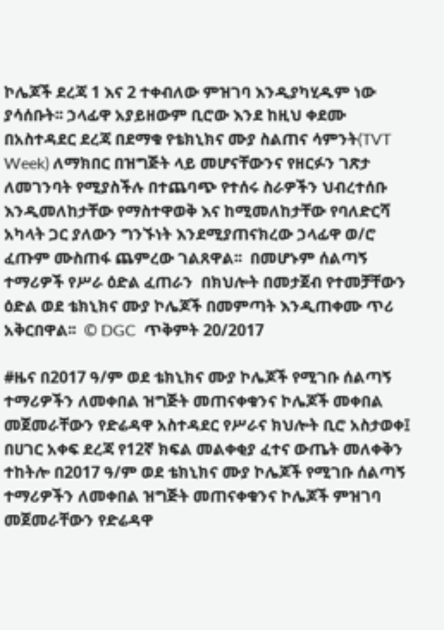ኮሌጆች ደረጃ 1 እና 2 ተቀብለው ምዝገባ እንዲያካሂዱም ነው ያሳሰቡት፡፡ ኃላፊዋ አያይዘውም ቢሮው እንደ ከዚህ ቀደሙ በአስተዳደር ደረጃ በደማቁ የቴክኒክና ሙያ ስልጠና ሳምንት(TVT Week) ለማክበር በዝግጅት ላይ መሆናቸውንና የዘርፉን ገጽታ ለመገንባት የሚያስችሉ በተጨባጭ የተሰሩ ስራዎችን ህብረተሰቡ እንዲመለከታቸው የማስተዋወቅ እና ከሚመለከታቸው የባለድርሻ አካላት ጋር ያለውን ግንኙነት እንደሚያጠናክረው ኃላፊዋ ወ/ሮ ፈጡም ሙስጠፋ ጨምረው ገልጸዋል፡፡  በመሆኑም ሰልጣኝ ተማሪዎች የሥራ ዕድል ፈጠራን  በክህሎት በመታጀብ የተመቻቸውን ዕድል ወደ ቴክኒክና ሙያ ኮሌጆች በመምጣት እንዲጠቀሙ ጥሪ አቅርበዋል፡፡  © DGC  ጥቅምት 20/2017

#ዜና በ2017 ዓ/ም ወደ ቴክኒክና ሙያ ኮሌጆች የሚገቡ ሰልጣኝ ተማሪዎችን ለመቀበል ዝግጅት መጠናቀቁንና ኮሌጆች መቀበል መጀመራቸውን የድሬዳዋ አስተዳደር የሥራና ክህሎት ቢሮ አስታወቀ፤ በሀገር አቀፍ ደረጃ የ12ኛ ክፍል መልቀቂያ ፈተና ውጤት መለቀቅን ተከትሎ በ2017 ዓ/ም ወደ ቴክኒክና ሙያ ኮሌጆች የሚገቡ ሰልጣኝ ተማሪዎችን ለመቀበል ዝግጅት መጠናቀቁንና ኮሌጆች ምዝገባ መጀመራቸውን የድሬዳዋ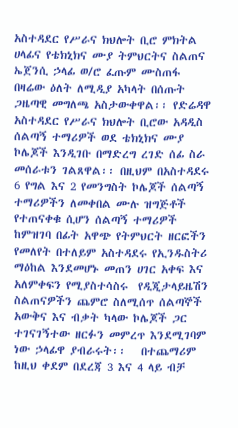አስተዳደር የሥራና ክህሎት ቢሮ ምክትል ሀላፊና የቴክኒክና ሙያ ትምህርትና ስልጠና ኤጀንሲ ኃላፊ ወ/ሮ ፈጡም ሙስጠፋ በዛሬው ዕለት ለሚዲያ አካላት በሰጡት ጋዜጣዊ መግለጫ አስታውቀዋል፡፡ የድሬዳዋ አስተዳደር የሥራና ክህሎት ቢሮው አዳዲስ ሰልጣኝ ተማሪዎች ወደ ቴክኒክና ሙያ ኮሌጆች እንዲገቡ በማድረግ ረገድ ሰፊ ስራ መሰራቱን ገልጸዋል፡፡ በዚህም በአስተዳደሩ 6 የግል እና 2 የመንግስት ኮሌጆች ሰልጣኝ ተማሪዎችን ለመቀበል ሙሉ ዝግጅቶች የተጠናቀቁ ሲሆን ሰልጣኝ ተማሪዎች ከምዝገባ በፊት አዋጭ የትምህርት ዘርፎችን የመለየት በተለይም አስተዳደሩ የኢንዱስትሪ ማዕከል እንደመሆኑ መጠን ሀገር አቀፍ እና አለምቀፍን የሚያስተሳስሩ  የዲጂታላይዜሽን ስልጠናዎችን ጨምሮ ስለሚሰጥ ሰልጣኞች አውቅና እና ብቃት ካላው ኮሌጆች ጋር ተገናገኝተው ዘርፉን መምረጥ እንደሚገባም ነው ኃላፊዋ ያብራሩት፡፡   በተጨማሪም ከዚህ ቀደም በደረጃ 3 እና 4 ላይ ብቻ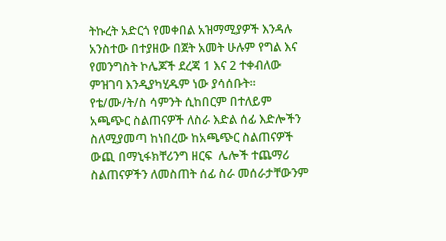ትኩረት አድርጎ የመቀበል አዝማሚያዎች እንዳሉ አንስተው በተያዘው በጀት አመት ሁሉም የግል እና የመንግስት ኮሌጆች ደረጃ 1 እና 2 ተቀብለው ምዝገባ እንዲያካሂዱም ነው ያሳሰቡት፡፡ የቴ/ሙ/ት/ስ ሳምንት ሲከበርም በተለይም አጫጭር ስልጠናዎች ለስራ እድል ሰፊ እድሎችን ስለሚያመጣ ከነበረው ከአጫጭር ስልጠናዎች ውጪ በማኒፋክቸሪንግ ዘርፍ  ሌሎች ተጨማሪ ስልጠናዎችን ለመስጠት ሰፊ ስራ መሰራታቸውንም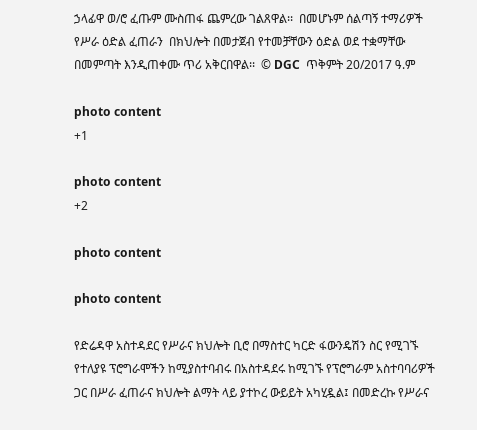ኃላፊዋ ወ/ሮ ፈጡም ሙስጠፋ ጨምረው ገልጸዋል፡፡  በመሆኑም ሰልጣኝ ተማሪዎች የሥራ ዕድል ፈጠራን  በክህሎት በመታጀብ የተመቻቸውን ዕድል ወደ ተቋማቸው በመምጣት እንዲጠቀሙ ጥሪ አቅርበዋል፡፡  © DGC  ጥቅምት 20/2017 ዓ.ም

photo content
+1

photo content
+2

photo content

photo content

የድሬዳዋ አስተዳደር የሥራና ክህሎት ቢሮ በማስተር ካርድ ፋውንዴሽን ስር የሚገኙ የተለያዩ ፕሮግራሞችን ከሚያስተባብሩ በአስተዳደሩ ከሚገኙ የፕሮግራም አስተባባሪዎች ጋር በሥራ ፈጠራና ክህሎት ልማት ላይ ያተኮረ ውይይት አካሂዷል፤ በመድረኩ የሥራና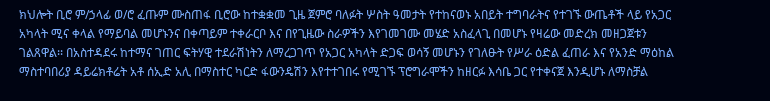ክህሎት ቢሮ ም/ኃላፊ ወ/ሮ ፈጡም ሙስጠፋ ቢሮው ከተቋቋመ ጊዜ ጀምሮ ባለፉት ሦስት ዓመታት የተከናወኑ አበይት ተግባራትና የተገኙ ውጤቶች ላይ የአጋር አካላት ሚና ቀላል የማይባል መሆኑንና በቀጣይም ተቀራርቦ እና በየጊዜው ስራዎችን እየገመገሙ መሄድ አስፈላጊ በመሆኑ የዛሬው መድረክ መዘጋጀቱን ገልጸዋል፡፡ በአስተዳደሩ ከተማና ገጠር ፍትሃዊ ተደራሽነትን ለማረጋገጥ የአጋር አካላት ድጋፍ ወሳኝ መሆኑን የገለፁት የሥራ ዕድል ፈጠራ እና የአንድ ማዕከል ማስተባበሪያ ዳይሬክቶሬት አቶ ሰኢድ አሊ በማስተር ካርድ ፋውንዴሽን እየተተገበሩ የሚገኙ ፕሮግራሞችን ከዘርፉ እሳቤ ጋር የተቀናጀ እንዲሆኑ ለማስቻል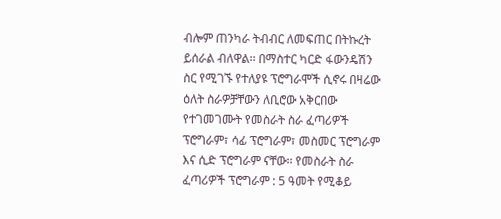ብሎም ጠንካራ ትብብር ለመፍጠር በትኩረት ይሰራል ብለዋል፡፡ በማስተር ካርድ ፋውንዴሽን ስር የሚገኙ የተለያዩ ፕሮግራሞች ሲኖሩ በዛሬው ዕለት ስራዎቻቸውን ለቢሮው አቅርበው የተገመገሙት የመስራት ስራ ፈጣሪዎች ፕሮግራም፣ ሳፊ ፕሮግራም፣ መስመር ፕሮግራም እና ሲድ ፕሮግራም ናቸው፡፡ የመስራት ስራ ፈጣሪዎች ፕሮግራም : 5 ዓመት የሚቆይ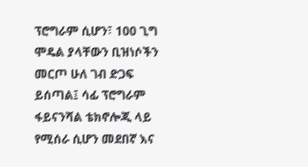ፕሮግራም ሲሆን፣ 100 ጊግ ሞዴል ያላቸውን ቢዝነሶችን መርጦ ሁለ ገብ ድጋፍ ይሰጣል፤ ሳፊ ፕሮግራም ፋይናንሻል ቴክኖሎጂ ላይ የሚሰራ ሲሆን መደበኛ እና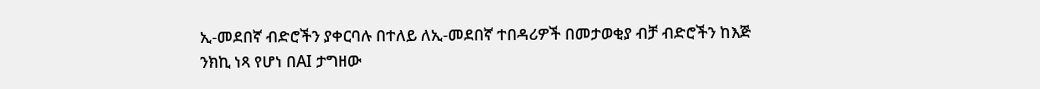ኢ-መደበኛ ብድሮችን ያቀርባሉ በተለይ ለኢ-መደበኛ ተበዳሪዎች በመታወቂያ ብቻ ብድሮችን ከእጅ ንክኪ ነጻ የሆነ በAI ታግዘው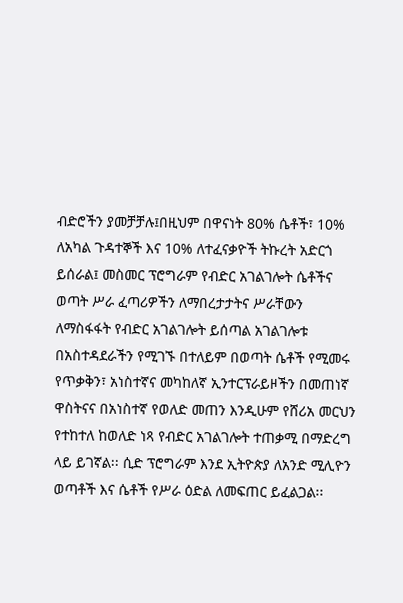ብድሮችን ያመቻቻሉ፤በዚህም በዋናነት 80% ሴቶች፣ 10% ለአካል ጉዳተኞች እና 10% ለተፈናቃዮች ትኩረት አድርጎ ይሰራል፤ መስመር ፕሮግራም የብድር አገልገሎት ሴቶችና ወጣት ሥራ ፈጣሪዎችን ለማበረታታትና ሥራቸውን ለማስፋፋት የብድር አገልገሎት ይሰጣል አገልገሎቱ በአስተዳደራችን የሚገኙ በተለይም በወጣት ሴቶች የሚመሩ የጥቃቅን፣ አነስተኛና መካከለኛ ኢንተርፕራይዞችን በመጠነኛ ዋስትናና በአነስተኛ የወለድ መጠን እንዲሁም የሸሪአ መርህን የተከተለ ከወለድ ነጻ የብድር አገልገሎት ተጠቃሚ በማድረግ ላይ ይገኛል፡፡ ሲድ ፕሮግራም እንደ ኢትዮጵያ ለአንድ ሚሊዮን ወጣቶች እና ሴቶች የሥራ ዕድል ለመፍጠር ይፈልጋል፡፡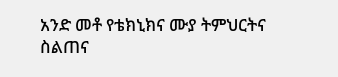አንድ መቶ የቴክኒክና ሙያ ትምህርትና ስልጠና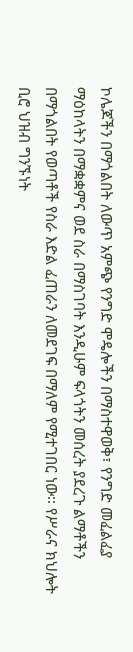ኮሌጆችን በማጎልበት ለውጥ አምጭ የንግድ ሞዴሎችን በማስተዋወቅ፣ የንግድ መፈልፈያ ማዕከላትን በማቋቋምና ወደ ስራ በማስገባት እንዲሁም ፍላጎትን መሰረት ያደረጉ ልማቶችን በማጎልበት የወጣቶች የስራ እድል ፈጠራን ለመደገፍ በማለም የሚተገበር ነው፡፡ የሥራና ክህሎት ቢሮ ህዝብ ግንኙነት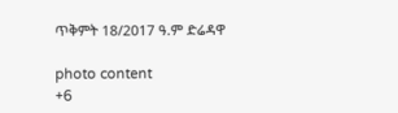ጥቅምት 18/2017 ዓ.ም ድሬዳዋ

photo content
+6